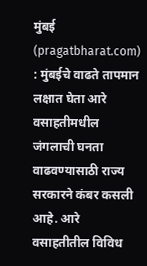मुंबई (pragatbharat.com) : मुंबईचे वाढते तापमान लक्षात घेता आरे वसाहतीमधील जंगलाची घनता वाढवण्यासाठी राज्य सरकारने कंबर कसली आहे. आरे वसाहतीतील विविध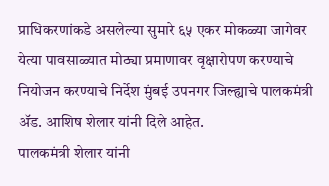प्राधिकरणांकडे असलेल्या सुमारे ६५ एकर मोकळ्या जागेवर येत्या पावसाळ्यात मोठ्या प्रमाणावर वृक्षारोपण करण्याचे नियोजन करण्याचे निर्देश मुंबई उपनगर जिल्ह्याचे पालकमंत्री ॲड. आशिष शेलार यांनी दिले आहेत.
पालकमंत्री शेलार यांनी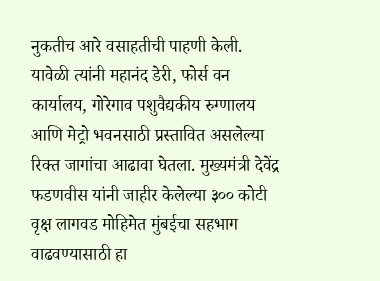नुकतीच आरे वसाहतीची पाहणी केली. यावेळी त्यांनी महानंद डेरी, फोर्स वन कार्यालय, गोरेगाव पशुवैद्यकीय रुग्णालय आणि मेट्रो भवनसाठी प्रस्तावित असलेल्या रिक्त जागांचा आढावा घेतला. मुख्यमंत्री देवेंद्र फडणवीस यांनी जाहीर केलेल्या ३०० कोटी वृक्ष लागवड मोहिमेत मुंबईचा सहभाग वाढवण्यासाठी हा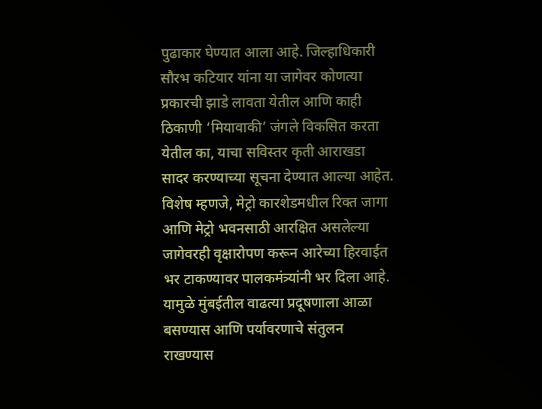पुढाकार घेण्यात आला आहे. जिल्हाधिकारी सौरभ कटियार यांना या जागेवर कोणत्या प्रकारची झाडे लावता येतील आणि काही ठिकाणी ‘मियावाकी’ जंगले विकसित करता येतील का, याचा सविस्तर कृती आराखडा सादर करण्याच्या सूचना देण्यात आल्या आहेत.
विशेष म्हणजे, मेट्रो कारशेडमधील रिक्त जागा आणि मेट्रो भवनसाठी आरक्षित असलेल्या जागेवरही वृक्षारोपण करून आरेच्या हिरवाईत भर टाकण्यावर पालकमंत्र्यांनी भर दिला आहे. यामुळे मुंबईतील वाढत्या प्रदूषणाला आळा बसण्यास आणि पर्यावरणाचे संतुलन राखण्यास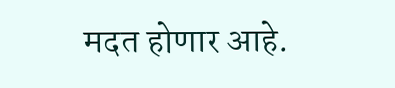मदत होणार आहे.